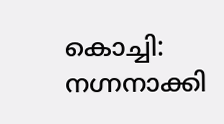കൊച്ചി: നഗ്നനാക്കി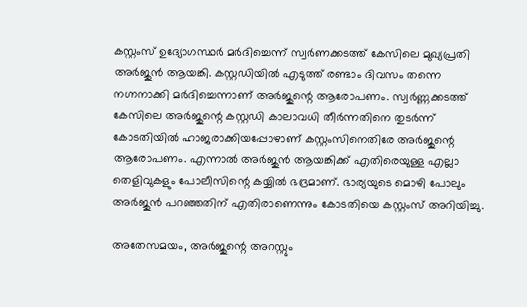കസ്റ്റംസ് ഉദ്യോഗസ്ഥര്‍ മര്‍ദിച്ചെന്ന് സ്വര്‍ണക്കടത്ത് കേസിലെ മുഖ്യപ്രതി അര്‍ജുന്‍ ആയങ്കി. കസ്റ്റഡിയില്‍ എടുത്ത് രണ്ടാം ദിവസം തന്നെ നഗ്നനാക്കി മര്‍ദിച്ചെന്നാണ് അര്‍ജുന്റെ ആരോപണം. സ്വര്‍ണ്ണക്കടത്ത് കേസിലെ അര്‍ജുന്റെ കസ്റ്റഡി കാലാവധി തീര്‍ന്നതിനെ തുടര്‍ന്ന് കോടതിയില്‍ ഹാജരാക്കിയപ്പോഴാണ് കസ്റ്റംസിനെതിരേ അര്‍ജുന്റെ ആരോപണം. എന്നാല്‍ അര്‍ജുന്‍ ആയങ്കിക്ക് എതിരെയുള്ള എല്ലാ തെളിവുകളും പോലീസിന്റെ കയ്യില്‍ ഭദ്രമാണ്. ഭാര്യയുടെ മൊഴി പോലും അര്‍ജുന്‍ പറഞ്ഞതിന് എതിരാണെന്നും കോടതിയെ കസ്റ്റംസ് അറിയിച്ചു.

അതേസമയം, അര്‍ജുന്റെ അറസ്റ്റും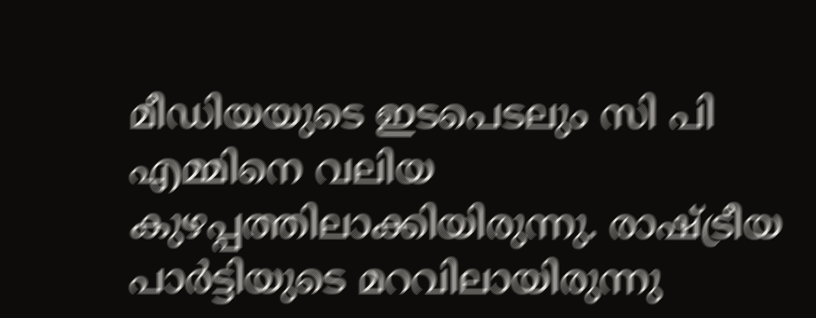മീഡിയയുടെ ഇടപെടലും സി പി എമ്മിനെ വലിയ കുഴപ്പത്തിലാക്കിയിരുന്നു. രാഷ്ട്രീയ പാര്‍ട്ടിയുടെ മറവിലായിരുന്നു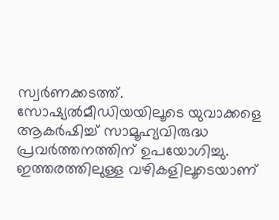സ്വര്‍ണക്കടത്ത്. സോഷ്യല്‍മീഡിയയിലൂടെ യുവാക്കളെ ആകര്‍ഷിച്ച്‌ സാമൂഹ്യവിരുദ്ധ പ്രവര്‍ത്തനത്തിന് ഉപയോഗിച്ചു. ഇത്തരത്തിലുള്ള വഴികളിലൂടെയാണ്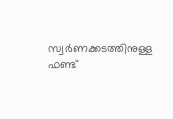സ്വര്‍ണക്കടത്തിനുള്ള ഫണ്ട്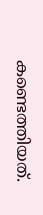കണ്ടെത്തിയത്.